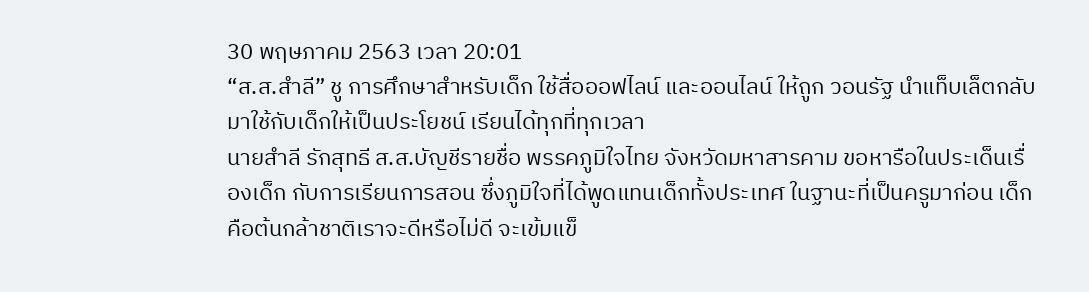30 พฤษภาคม 2563 เวลา 20:01
“ส.ส.สำลี” ชู การศึกษาสำหรับเด็ก ใช้สื่อออฟไลน์ และออนไลน์ ให้ถูก วอนรัฐ นำแท็บเล็ตกลับมาใช้กับเด็กให้เป็นประโยชน์ เรียนได้ทุกที่ทุกเวลา
นายสำลี รักสุทธี ส.ส.บัญชีรายชื่อ พรรคภูมิใจไทย จังหวัดมหาสารคาม ขอหารือในประเด็นเรื่องเด็ก กับการเรียนการสอน ซึ่งภูมิใจที่ได้พูดแทนเด็กทั้งประเทศ ในฐานะที่เป็นครูมาก่อน เด็กคือต้นกล้าชาติเราจะดีหรือไม่ดี จะเข้มแข็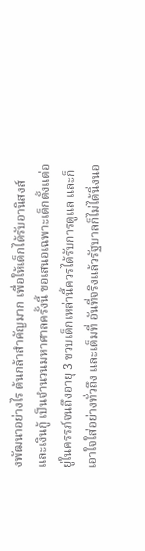งพัฒนาอย่างไร ต้นกล้าสำคัญมาก เพื่อให้เด็กได้รับอานิสงส์และเงินกู้ เป็นจำนวนมหาศาลครั้งนี้ ขอเสนอเฉพาะเด็กตั้งแต่อยู่ในครรภ์จนถึงอายุ 3 ขวบเด็กเหล่านี้ควรได้รับการดูแล และก็เอาใจใส่อย่างทั่วถึง และเต็มที่ อันที่จริงแล้วรัฐบาลก็ไม่ได้นิ่งนอ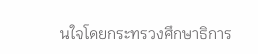นใจโดยกระทรวงศึกษาธิการ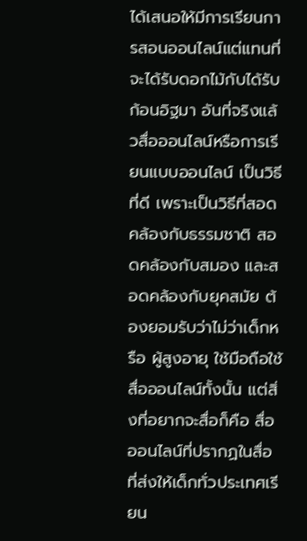ได้เสนอให้มีการเรียนการสอนออนไลน์แต่แทนที่จะได้รับดอกไม้กับได้รับก้อนอิฐมา อันที่จริงแล้วสื่อออนไลน์หรือการเรียนแบบออนไลน์ เป็นวิธีที่ดี เพราะเป็นวิธีที่สอดคล้องกับธรรมชาติ สอดคล้องกับสมอง และสอดคล้องกับยุคสมัย ต้องยอมรับว่าไม่ว่าเด็กหรือ ผู้สูงอายุ ใช้มือถือใช้สื่อออนไลน์ทั้งนั้น แต่สิ่งที่อยากจะสื่อก็คือ สื่อออนไลน์ที่ปรากฏในสื่อ ที่ส่งให้เด็กทั่วประเทศเรียน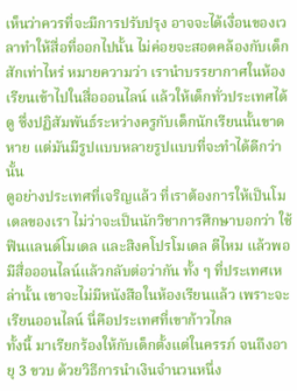เห็นว่าควรที่จะมีการปรับปรุง อาจจะได้เงื่อนของเวลาทำให้สื่อที่ออกไปนั้น ไม่ค่อยจะสอดคล้องกับเด็กสักเท่าไหร่ หมายความว่า เรานำบรรยากาศในห้องเรียนเข้าไปในสื่อออนไลน์ แล้วให้เด็กทั่วประเทศได้ดู ซึ่งปฏิสัมพันธ์ระหว่างครูกับเด็กนักเรียนนั้นขาดหาย แต่มันมีรูปแบบหลายรูปแบบที่จะทำได้ดีกว่านั้น
ดูอย่างประเทศที่เจริญแล้ว ที่เราต้องการให้เป็นโมเดลของเรา ไม่ว่าจะเป็นนักวิชาการศึกษาบอกว่า ใช้ฟินแลนด์โมเดล และสิงคโปรโมเดล ดีไหม แล้วพอมีสื่อออนไลน์แล้วกลับต่อว่ากัน ทั้ง ๆ ที่ประเทศเหล่านั้น เขาจะไม่มีหนังสือในห้องเรียนแล้ว เพราะจะเรียนออนไลน์ นี่คือประเทศที่เขาก้าวไกล
ทั้งนี้ มาเรียกร้องให้กับเด็กตั้งแต่ในครรภ์ จนถึงอายุ 3 ขวบ ด้วยวิธีการนำเงินจำนวนหนึ่ง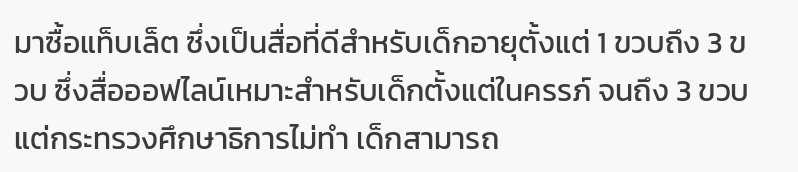มาซื้อแท็บเล็ต ซึ่งเป็นสื่อที่ดีสำหรับเด็กอายุตั้งแต่ 1 ขวบถึง 3 ขวบ ซึ่งสื่อออฟไลน์เหมาะสำหรับเด็กตั้งแต่ในครรภ์ จนถึง 3 ขวบ แต่กระทรวงศึกษาธิการไม่ทำ เด็กสามารถ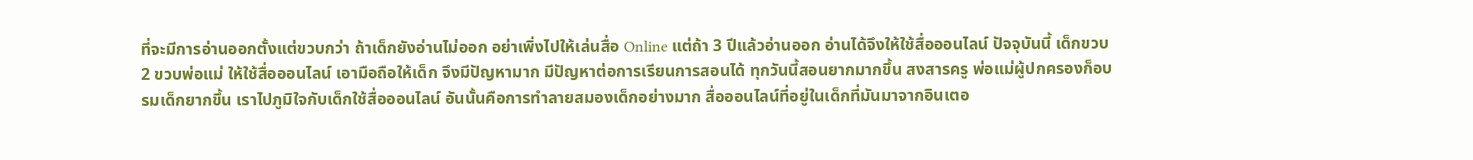ที่จะมีการอ่านออกตั้งแต่ขวบกว่า ถ้าเด็กยังอ่านไม่ออก อย่าเพิ่งไปให้เล่นสื่อ Online แต่ถ้า 3 ปีแล้วอ่านออก อ่านได้จึงให้ใช้สื่อออนไลน์ ปัจจุบันนี้ เด็กขวบ 2 ขวบพ่อแม่ ให้ใช้สื่อออนไลน์ เอามือถือให้เด็ก จึงมีปัญหามาก มีปัญหาต่อการเรียนการสอนได้ ทุกวันนี้สอนยากมากขึ้น สงสารครู พ่อแม่ผู้ปกครองก็อบรมเด็กยากขึ้น เราไปภูมิใจกับเด็กใช้สื่อออนไลน์ อันนั้นคือการทำลายสมองเด็กอย่างมาก สื่อออนไลน์ที่อยู่ในเด็กที่มันมาจากอินเตอ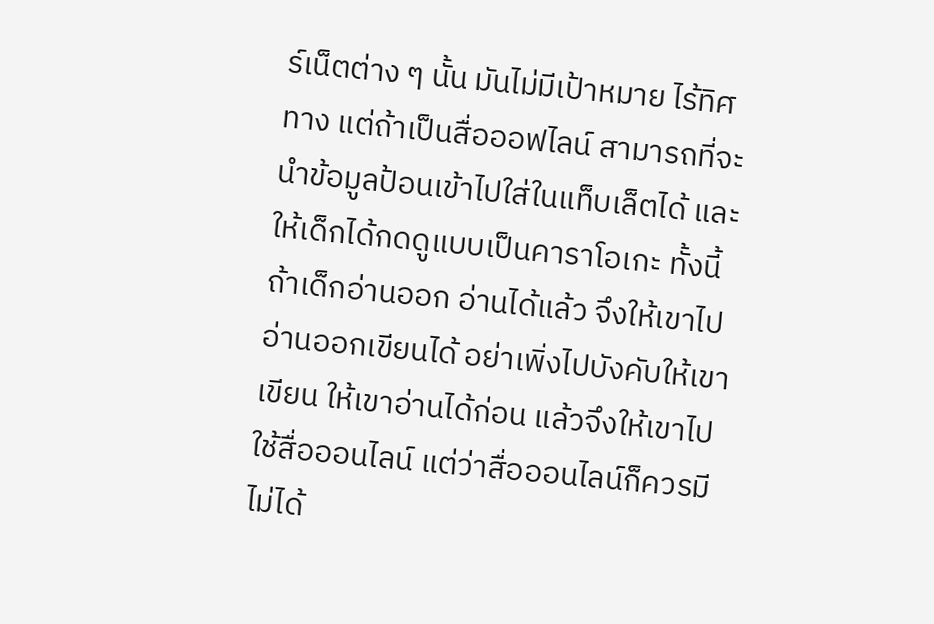ร์เน็ตต่าง ๆ นั้น มันไม่มีเป้าหมาย ไร้ทิศทาง แต่ถ้าเป็นสื่อออฟไลน์ สามารถที่จะนำข้อมูลป้อนเข้าไปใส่ในแท็บเล็ตได้ และให้เด็กได้กดดูแบบเป็นคาราโอเกะ ทั้งนี้ ถ้าเด็กอ่านออก อ่านได้แล้ว จึงให้เขาไปอ่านออกเขียนได้ อย่าเพิ่งไปบังคับให้เขาเขียน ให้เขาอ่านได้ก่อน แล้วจึงให้เขาไปใช้สื่อออนไลน์ แต่ว่าสื่อออนไลน์ก็ควรมี ไม่ได้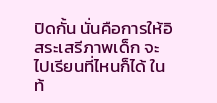ปิดกั้น นั่นคือการให้อิสระเสรีภาพเด็ก จะไปเรียนที่ไหนก็ได้ ในท้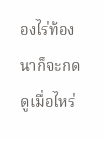องไร่ท้องนาก็จะกดดูเมื่อไหร่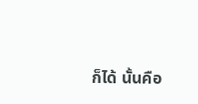ก็ได้ นั้นคือ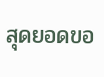สุดยอดขอ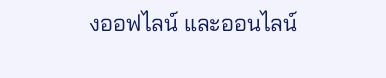งออฟไลน์ และออนไลน์